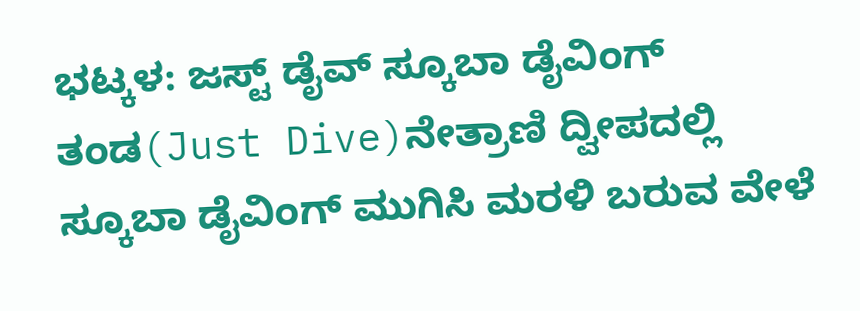ಭಟ್ಕಳ: ಜಸ್ಟ್ ಡೈವ್ ಸ್ಕೂಬಾ ಡೈವಿಂಗ್ ತಂಡ(Just Dive)ನೇತ್ರಾಣಿ ದ್ವೀಪದಲ್ಲಿ ಸ್ಕೂಬಾ ಡೈವಿಂಗ್ ಮುಗಿಸಿ ಮರಳಿ ಬರುವ ವೇಳೆ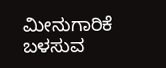ಮೀನುಗಾರಿಕೆ ಬಳಸುವ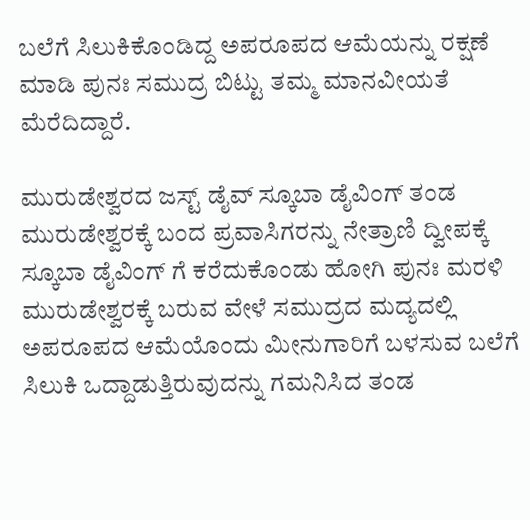ಬಲೆಗೆ ಸಿಲುಕಿಕೊಂಡಿದ್ದ ಅಪರೂಪದ ಆಮೆಯನ್ನು ರಕ್ಷಣೆ ಮಾಡಿ ಪುನಃ ಸಮುದ್ರ ಬಿಟ್ಟು ತಮ್ಮ ಮಾನವೀಯತೆ ಮೆರೆದಿದ್ದಾರೆ.

ಮುರುಡೇಶ್ವರದ ಜಸ್ಟ್ ಡೈವ್ ಸ್ಕೂಬಾ ಡೈವಿಂಗ್ ತಂಡ ಮುರುಡೇಶ್ವರಕ್ಕೆ ಬಂದ ಪ್ರವಾಸಿಗರನ್ನು ನೇತ್ರಾಣಿ ದ್ವೀಪಕ್ಕೆ ಸ್ಕೂಬಾ ಡೈವಿಂಗ್ ಗೆ ಕರೆದುಕೊಂಡು ಹೋಗಿ ಪುನಃ ಮರಳಿ ಮುರುಡೇಶ್ವರಕ್ಕೆ ಬರುವ ವೇಳೆ ಸಮುದ್ರದ ಮದ್ಯದಲ್ಲಿ ಅಪರೂಪದ ಆಮೆಯೊಂದು ಮೀನುಗಾರಿಗೆ ಬಳಸುವ ಬಲೆಗೆ ಸಿಲುಕಿ ಒದ್ದಾಡುತ್ತಿರುವುದನ್ನು ಗಮನಿಸಿದ ತಂಡ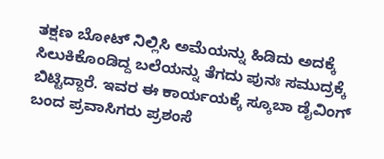ತಕ್ಷಣ ಬೋಟ್ ನಿಲ್ಲಿಸಿ ಅಮೆಯನ್ನು ಹಿಡಿದು ಅದಕ್ಕೆ ಸಿಲುಕಿಕೊಂಡಿದ್ದ ಬಲೆಯನ್ನು ತೆಗದು ಪುನಃ ಸಮುದ್ರಕ್ಕೆ ಬಿಟ್ಟಿದ್ದಾರೆ. ಇವರ ಈ ಕಾರ್ಯಯಕ್ಕೆ ಸ್ಕೂಬಾ ಡೈವಿಂಗ್ ಬಂದ ಪ್ರವಾಸಿಗರು ಪ್ರಶಂಸೆ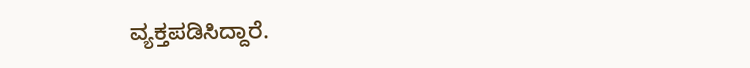ವ್ಯಕ್ತಪಡಿಸಿದ್ದಾರೆ.